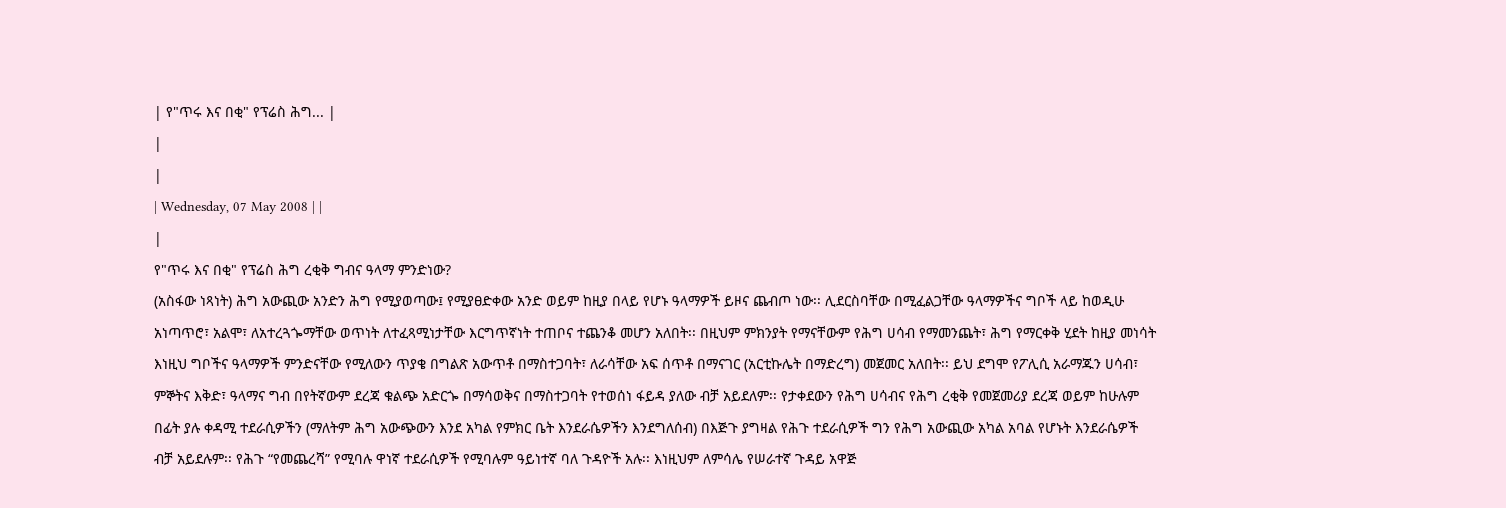| የ"ጥሩ እና በቂ" የፕሬስ ሕግ... |
|
|
| Wednesday, 07 May 2008 | |
|
የ"ጥሩ እና በቂ" የፕሬስ ሕግ ረቂቅ ግብና ዓላማ ምንድነው?
(አስፋው ነጻነት) ሕግ አውጪው አንድን ሕግ የሚያወጣው፤ የሚያፀድቀው አንድ ወይም ከዚያ በላይ የሆኑ ዓላማዎች ይዞና ጨብጦ ነው፡፡ ሊደርስባቸው በሚፈልጋቸው ዓላማዎችና ግቦች ላይ ከወዲሁ አነጣጥሮ፣ አልሞ፣ ለአተረጓጐማቸው ወጥነት ለተፈጻሚነታቸው እርግጥኛነት ተጠቦና ተጨንቆ መሆን አለበት፡፡ በዚህም ምክንያት የማናቸውም የሕግ ሀሳብ የማመንጨት፣ ሕግ የማርቀቅ ሂደት ከዚያ መነሳት እነዚህ ግቦችና ዓላማዎች ምንድናቸው የሚለውን ጥያቄ በግልጽ አውጥቶ በማስተጋባት፣ ለራሳቸው አፍ ሰጥቶ በማናገር (አርቲኩሌት በማድረግ) መጀመር አለበት፡፡ ይህ ደግሞ የፖሊሲ አራማጁን ሀሳብ፣ ምኞትና እቅድ፣ ዓላማና ግብ በየትኛውም ደረጃ ቁልጭ አድርጐ በማሳወቅና በማስተጋባት የተወሰነ ፋይዳ ያለው ብቻ አይደለም፡፡ የታቀደውን የሕግ ሀሳብና የሕግ ረቂቅ የመጀመሪያ ደረጃ ወይም ከሁሉም በፊት ያሉ ቀዳሚ ተደራሲዎችን (ማለትም ሕግ አውጭውን እንደ አካል የምክር ቤት እንደራሴዎችን እንደግለሰብ) በእጅጉ ያግዛል የሕጉ ተደራሲዎች ግን የሕግ አውጪው አካል አባል የሆኑት እንደራሴዎች ብቻ አይደሉም፡፡ የሕጉ “የመጨረሻ” የሚባሉ ዋነኛ ተደራሲዎች የሚባሉም ዓይነተኛ ባለ ጉዳዮች አሉ፡፡ እነዚህም ለምሳሌ የሠራተኛ ጉዳይ አዋጅ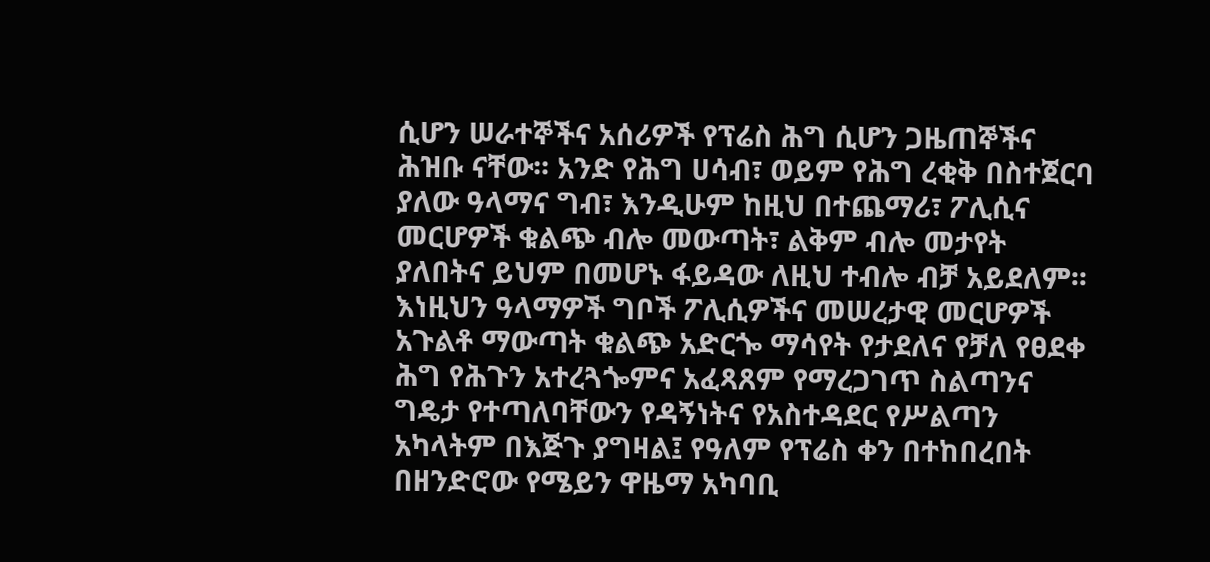ሲሆን ሠራተኞችና አሰሪዎች የፕሬስ ሕግ ሲሆን ጋዜጠኞችና ሕዝቡ ናቸው፡፡ አንድ የሕግ ሀሳብ፣ ወይም የሕግ ረቂቅ በስተጀርባ ያለው ዓላማና ግብ፣ እንዲሁም ከዚህ በተጨማሪ፣ ፖሊሲና መርሆዎች ቁልጭ ብሎ መውጣት፣ ልቅም ብሎ መታየት ያለበትና ይህም በመሆኑ ፋይዳው ለዚህ ተብሎ ብቻ አይደለም፡፡ እነዚህን ዓላማዎች ግቦች ፖሊሲዎችና መሠረታዊ መርሆዎች አጉልቶ ማውጣት ቁልጭ አድርጐ ማሳየት የታደለና የቻለ የፀደቀ ሕግ የሕጉን አተረጓጐምና አፈጻጸም የማረጋገጥ ስልጣንና ግዴታ የተጣለባቸውን የዳኝነትና የአስተዳደር የሥልጣን አካላትም በእጅጉ ያግዛል፤ የዓለም የፕሬስ ቀን በተከበረበት በዘንድሮው የሜይን ዋዜማ አካባቢ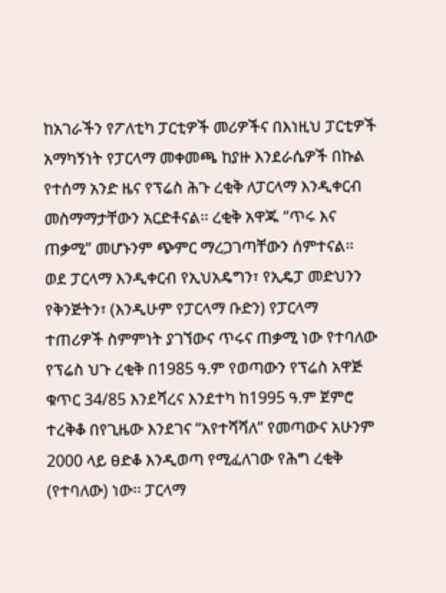ከአገራችን የፖለቲካ ፓርቲዎች መሪዎችና በእነዚህ ፓርቲዎች አማካኝነት የፓርላማ መቀመጫ ከያዙ እንደራሴዎች በኩል የተሰማ አንድ ዜና የፕሬስ ሕጉ ረቂቅ ለፓርላማ እንዲቀርብ መስማማታቸውን አርድቶናል፡፡ ረቂቅ አዋጁ “ጥሩ እና ጠቃሚ” መሆኑንም ጭምር ማረጋገጣቸውን ሰምተናል፡፡ ወደ ፓርላማ እንዲቀርብ የኢህአዴግን፣ የኢዴፓ መድህንን የቅንጅትን፣ (እንዲሁም የፓርላማ ቡድን) የፓርላማ ተጠሪዎች ስምምነት ያገኘውና ጥሩና ጠቃሚ ነው የተባለው የፕሬስ ህጉ ረቂቅ በ1985 ዓ.ም የወጣውን የፕሬስ አዋጅ ቁጥር 34/85 እንደሻረና እንደተካ ከ1995 ዓ.ም ጀምሮ ተረቅቆ በየጊዜው እንደገና “እየተሻሻለ” የመጣውና አሁንም 2000 ላይ ፀድቆ እንዲወጣ የሚፈለገው የሕግ ረቂቅ (የተባለው) ነው፡፡ ፓርላማ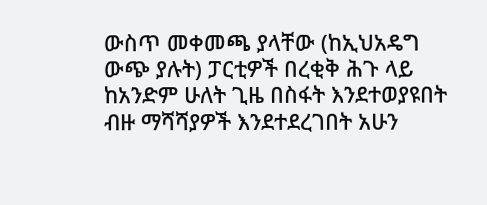ውስጥ መቀመጫ ያላቸው (ከኢህአዴግ ውጭ ያሉት) ፓርቲዎች በረቂቅ ሕጉ ላይ ከአንድም ሁለት ጊዜ በስፋት እንደተወያዩበት ብዙ ማሻሻያዎች እንደተደረገበት አሁን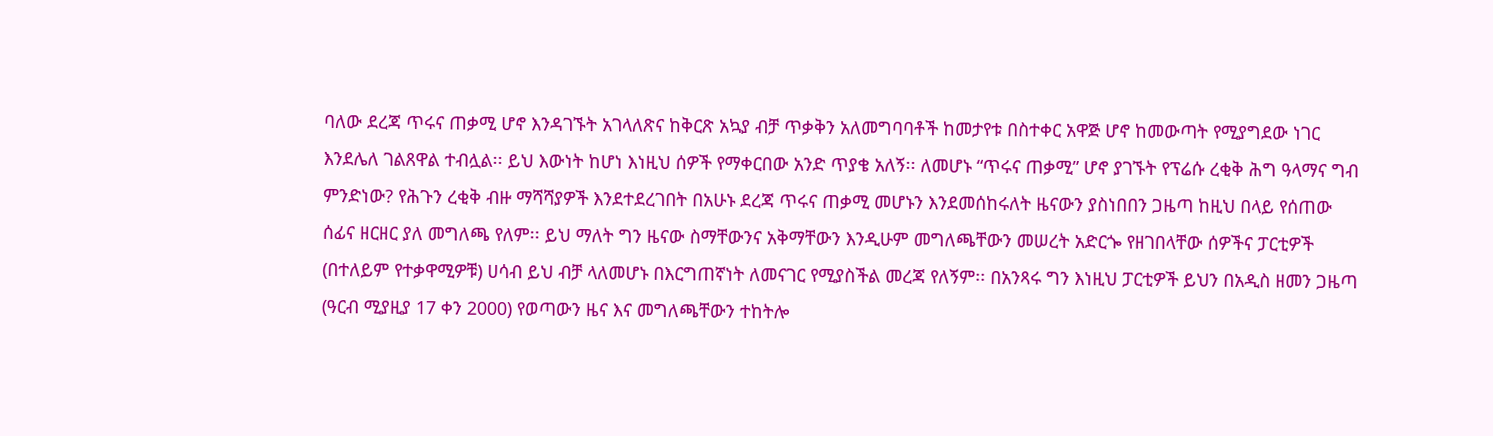ባለው ደረጃ ጥሩና ጠቃሚ ሆኖ እንዳገኙት አገላለጽና ከቅርጽ አኳያ ብቻ ጥቃቅን አለመግባባቶች ከመታየቱ በስተቀር አዋጅ ሆኖ ከመውጣት የሚያግደው ነገር እንደሌለ ገልጸዋል ተብሏል፡፡ ይህ እውነት ከሆነ እነዚህ ሰዎች የማቀርበው አንድ ጥያቄ አለኝ፡፡ ለመሆኑ “ጥሩና ጠቃሚ” ሆኖ ያገኙት የፕሬሱ ረቂቅ ሕግ ዓላማና ግብ ምንድነው? የሕጉን ረቂቅ ብዙ ማሻሻያዎች እንደተደረገበት በአሁኑ ደረጃ ጥሩና ጠቃሚ መሆኑን እንደመሰከሩለት ዜናውን ያስነበበን ጋዜጣ ከዚህ በላይ የሰጠው ሰፊና ዘርዘር ያለ መግለጫ የለም፡፡ ይህ ማለት ግን ዜናው ስማቸውንና አቅማቸውን እንዲሁም መግለጫቸውን መሠረት አድርጐ የዘገበላቸው ሰዎችና ፓርቲዎች (በተለይም የተቃዋሚዎቹ) ሀሳብ ይህ ብቻ ላለመሆኑ በእርግጠኛነት ለመናገር የሚያስችል መረጃ የለኝም፡፡ በአንጻሩ ግን እነዚህ ፓርቲዎች ይህን በአዲስ ዘመን ጋዜጣ (ዓርብ ሚያዚያ 17 ቀን 2000) የወጣውን ዜና እና መግለጫቸውን ተከትሎ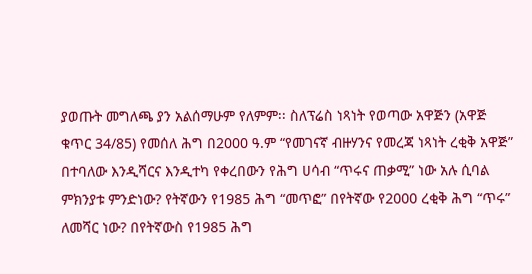ያወጡት መግለጫ ያን አልሰማሁም የለምም፡፡ ስለፕሬስ ነጻነት የወጣው አዋጅን (አዋጅ ቁጥር 34/85) የመሰለ ሕግ በ2000 ዓ.ም “የመገናኛ ብዙሃንና የመረጃ ነጻነት ረቂቅ አዋጅ” በተባለው እንዲሻርና እንዲተካ የቀረበውን የሕግ ሀሳብ “ጥሩና ጠቃሚ” ነው አሉ ሲባል ምክንያቱ ምንድነው? የትኛውን የ1985 ሕግ “መጥፎ” በየትኛው የ2000 ረቂቅ ሕግ “ጥሩ” ለመሻር ነው? በየትኛውስ የ1985 ሕግ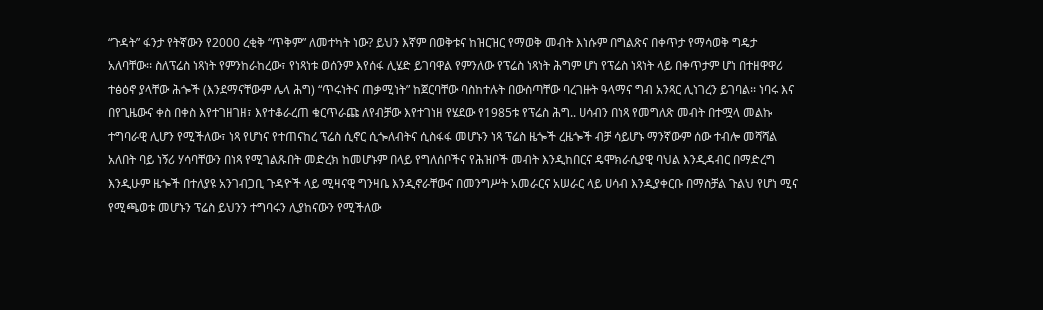“ጉዳት” ፋንታ የትኛውን የ2000 ረቂቅ “ጥቅም” ለመተካት ነው? ይህን እኛም በወቅቱና ከዝርዝር የማወቅ መብት እነሱም በግልጽና በቀጥታ የማሳወቅ ግዴታ አለባቸው፡፡ ስለፕሬስ ነጻነት የምንከራከረው፣ የነጻነቱ ወሰንም እየሰፋ ሊሄድ ይገባዋል የምንለው የፕሬስ ነጻነት ሕግም ሆነ የፕሬስ ነጻነት ላይ በቀጥታም ሆነ በተዘዋዋሪ ተፅዕኖ ያላቸው ሕጐች (እንደማናቸውም ሌላ ሕግ) “ጥሩነትና ጠቃሚነት” ከጀርባቸው ባስከተሉት በውስጣቸው ባረገዙት ዓላማና ግብ አንጻር ሊነገረን ይገባል፡፡ ነባሩ እና በየጊዜውና ቀስ በቀስ እየተገዘገዘ፣ እየተቆራረጠ ቁርጥራጩ ለየብቻው እየተገነዘ የሄደው የ1985ቱ የፕሬስ ሕግ.. ሀሳብን በነጻ የመግለጽ መብት በተሟላ መልኩ ተግባራዊ ሊሆን የሚችለው፣ ነጻ የሆነና የተጠናከረ ፕሬስ ሲኖር ሲጐለብትና ሲስፋፋ መሆኑን ነጻ ፕሬስ ዜጐች ረዜጐች ብቻ ሳይሆኑ ማንኛውም ሰው ተብሎ መሻሻል አለበት ባይ ነኝሪ ሃሳባቸውን በነጻ የሚገልጹበት መድረክ ከመሆኑም በላይ የግለሰቦችና የሕዝቦች መብት እንዲከበርና ዴሞክራሲያዊ ባህል እንዲዳብር በማድረግ እንዲሁም ዜጐች በተለያዩ አንገብጋቢ ጉዳዮች ላይ ሚዛናዊ ግንዛቤ እንዲኖራቸውና በመንግሥት አመራርና አሠራር ላይ ሀሳብ እንዲያቀርቡ በማስቻል ጉልህ የሆነ ሚና የሚጫወቱ መሆኑን ፕሬስ ይህንን ተግባሩን ሊያከናውን የሚችለው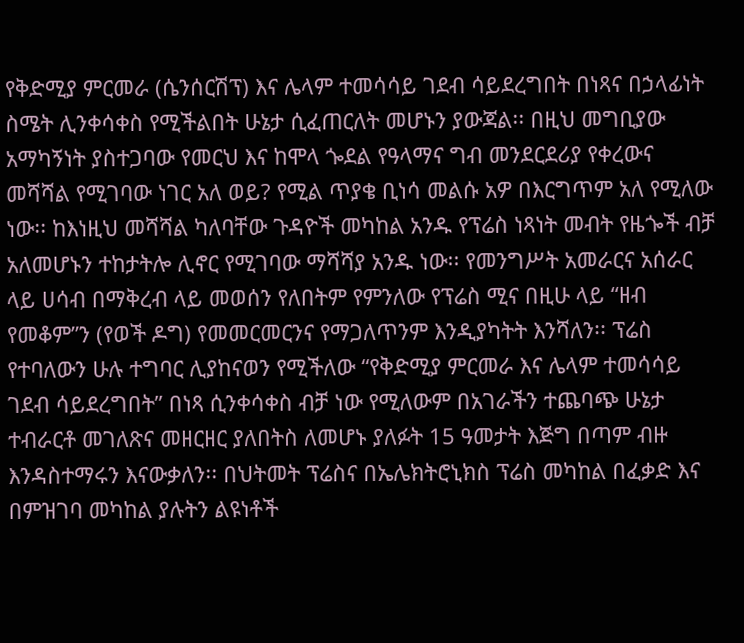የቅድሚያ ምርመራ (ሴንሰርሽፕ) እና ሌላም ተመሳሳይ ገደብ ሳይደረግበት በነጻና በኃላፊነት ስሜት ሊንቀሳቀስ የሚችልበት ሁኔታ ሲፈጠርለት መሆኑን ያውጃል፡፡ በዚህ መግቢያው አማካኝነት ያስተጋባው የመርህ እና ከሞላ ጐደል የዓላማና ግብ መንደርደሪያ የቀረውና መሻሻል የሚገባው ነገር አለ ወይ? የሚል ጥያቄ ቢነሳ መልሱ አዎ በእርግጥም አለ የሚለው ነው፡፡ ከእነዚህ መሻሻል ካለባቸው ጉዳዮች መካከል አንዱ የፕሬስ ነጻነት መብት የዜጐች ብቻ አለመሆኑን ተከታትሎ ሊኖር የሚገባው ማሻሻያ አንዱ ነው፡፡ የመንግሥት አመራርና አሰራር ላይ ሀሳብ በማቅረብ ላይ መወሰን የለበትም የምንለው የፕሬስ ሚና በዚሁ ላይ “ዘብ የመቆም”ን (የወች ዶግ) የመመርመርንና የማጋለጥንም እንዲያካትት እንሻለን፡፡ ፕሬስ የተባለውን ሁሉ ተግባር ሊያከናወን የሚችለው “የቅድሚያ ምርመራ እና ሌላም ተመሳሳይ ገደብ ሳይደረግበት” በነጻ ሲንቀሳቀስ ብቻ ነው የሚለውም በአገራችን ተጨባጭ ሁኔታ ተብራርቶ መገለጽና መዘርዘር ያለበትስ ለመሆኑ ያለፉት 15 ዓመታት እጅግ በጣም ብዙ እንዳስተማሩን እናውቃለን፡፡ በህትመት ፕሬስና በኤሌክትሮኒክስ ፕሬስ መካከል በፈቃድ እና በምዝገባ መካከል ያሉትን ልዩነቶች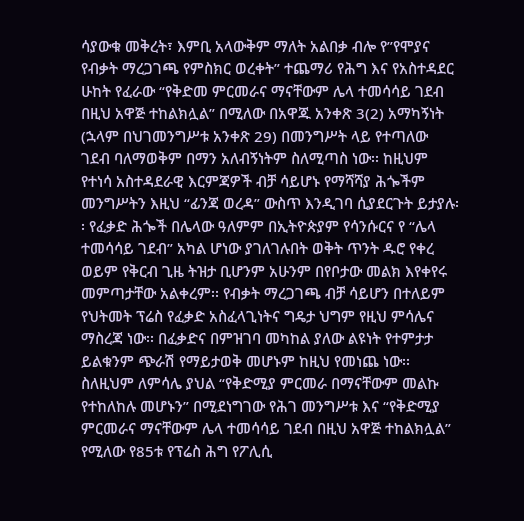ሳያውቁ መቅረት፣ እምቢ አላውቅም ማለት አልበቃ ብሎ የ”የሞያና የብቃት ማረጋገጫ የምስክር ወረቀት” ተጨማሪ የሕግ እና የአስተዳደር ሁከት የፈራው “የቅድመ ምርመራና ማናቸውም ሌላ ተመሳሳይ ገደብ በዚህ አዋጅ ተከልክሏል” በሚለው በአዋጁ አንቀጽ 3(2) አማካኝነት (ኋላም በህገመንግሥቱ አንቀጽ 29) በመንግሥት ላይ የተጣለው ገደብ ባለማወቅም በማን አለብኝነትም ስለሚጣስ ነው፡፡ ከዚህም የተነሳ አስተዳደራዊ እርምጃዎች ብቻ ሳይሆኑ የማሻሻያ ሕጐችም መንግሥትን እዚህ “ፊንጃ ወረዳ” ውስጥ እንዲገባ ሲያደርጉት ይታያሉ፡፡ የፈቃድ ሕጐች በሌላው ዓለምም በኢትዮጵያም የሳንሱርና የ “ሌላ ተመሳሳይ ገደብ” አካል ሆነው ያገለገሉበት ወቅት ጥንት ዱሮ የቀረ ወይም የቅርብ ጊዜ ትዝታ ቢሆንም አሁንም በየቦታው መልክ እየቀየሩ መምጣታቸው አልቀረም፡፡ የብቃት ማረጋገጫ ብቻ ሳይሆን በተለይም የህትመት ፕሬስ የፈቃድ አስፈላጊነትና ግዴታ ህግም የዚህ ምሳሌና ማስረጃ ነው፡፡ በፈቃድና በምዝገባ መካከል ያለው ልዩነት የተምታታ ይልቁንም ጭራሽ የማይታወቅ መሆኑም ከዚህ የመነጨ ነው፡፡ ስለዚህም ለምሳሌ ያህል “የቅድሚያ ምርመራ በማናቸውም መልኩ የተከለከሉ መሆኑን” በሚደነግገው የሕገ መንግሥቱ እና “የቅድሚያ ምርመራና ማናቸውም ሌላ ተመሳሳይ ገደብ በዚህ አዋጅ ተከልክሏል” የሚለው የ85ቱ የፕሬስ ሕግ የፖሊሲ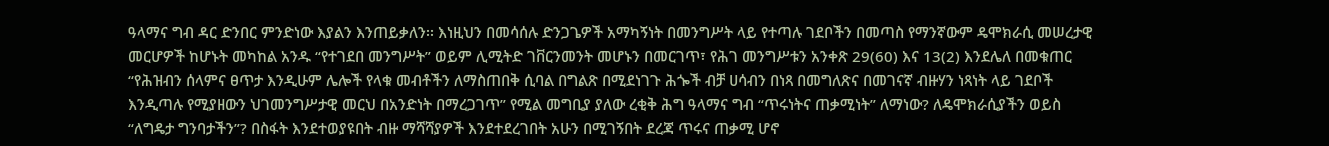ዓላማና ግብ ዳር ድንበር ምንድነው እያልን እንጠይቃለን፡፡ እነዚህን በመሳሰሉ ድንጋጌዎች አማካኝነት በመንግሥት ላይ የተጣሉ ገደቦችን በመጣስ የማንኛውም ዴሞክራሲ መሠረታዊ መርሆዎች ከሆኑት መካከል አንዱ “የተገደበ መንግሥት” ወይም ሊሚትድ ገቨርንመንት መሆኑን በመርገጥ፣ የሕገ መንግሥቱን አንቀጽ 29(60) እና 13(2) እንደሌለ በመቁጠር “የሕዝብን ሰላምና ፀጥታ እንዲሁም ሌሎች የላቁ መብቶችን ለማስጠበቅ ሲባል በግልጽ በሚደነገጉ ሕጐች ብቻ ሀሳብን በነጻ በመግለጽና በመገናኛ ብዙሃን ነጻነት ላይ ገደቦች እንዲጣሉ የሚያዘውን ህገመንግሥታዊ መርህ በአንድነት በማረጋገጥ” የሚል መግቢያ ያለው ረቂቅ ሕግ ዓላማና ግብ “ጥሩነትና ጠቃሚነት” ለማነው? ለዴሞክራሲያችን ወይስ “ለግዴታ ግንባታችን”? በስፋት እንደተወያዩበት ብዙ ማሻሻያዎች እንደተደረገበት አሁን በሚገኝበት ደረጃ ጥሩና ጠቃሚ ሆኖ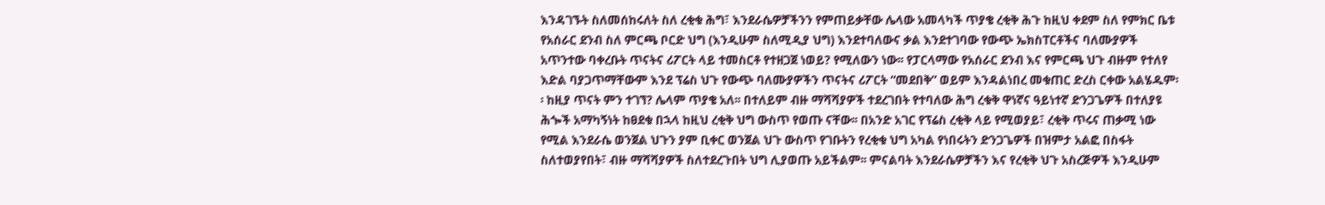እንዳገኙት ስለመሰከሩለት ስለ ረቂቁ ሕግ፣ እንደራሴዎቻችንን የምጠይቃቸው ሌላው አመላካች ጥያቄ ረቂቅ ሕጉ ከዚህ ቀደም ስለ የምክር ቤቱ የአሰራር ደንብ ስለ ምርጫ ቦርድ ህግ (እንዲሁም ስለሚዲያ ህግ) እንደተባለውና ቃል እንደተገባው የውጭ ኤክስፐርቶችና ባለሙያዎች አጥንተው ባቀረቡት ጥናትና ሪፖርት ላይ ተመስርቶ የተዘጋጀ ነወይ? የሚለውን ነው፡፡ የፓርላማው የአሰራር ደንብ እና የምርጫ ህጉ ብዙም የተለየ እድል ባያጋጥማቸውም እንደ ፕሬስ ህጉ የውጭ ባለሙያዎችን ጥናትና ሪፖርት “መደበቅ” ወይም እንዳልነበረ መቁጠር ድረስ ርቀው አልሄዱም፡፡ ከዚያ ጥናት ምን ተገኘ? ሌላም ጥያቄ አለ፡፡ በተለይም ብዙ ማሻሻያዎች ተደረገበት የተባለው ሕግ ረቁቅ ዋነኛና ዓይነተኛ ድንጋጌዎች በተለያዩ ሕጐች አማካኝነት ከፀደቁ በኋላ ከዚህ ረቂቅ ህግ ውስጥ የወጡ ናቸው፡፡ በአንድ አገር የፕሬስ ረቂቅ ላይ የሚወያይ፣ ረቂቅ ጥሩና ጠቃሚ ነው የሚል እንደራሴ ወንጀል ህጉን ያም ቢቀር ወንጀል ህጉ ውስጥ የገቡትን የረቂቁ ህግ አካል የነበሩትን ድንጋጌዎች በዝምታ አልፎ በስፋት ስለተወያየበት፣ ብዙ ማሻሻያዎች ስለተደረጉበት ህግ ሊያወጡ አይችልም፡፡ ምናልባት እንደራሴዎቻችን እና የረቂቅ ህጉ አስረጅዎች እንዲሁም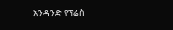አንዳንድ የፕሬስ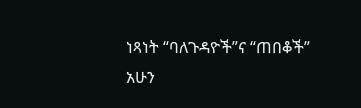ነጻነት “ባለጉዳዮች”ና “ጠበቆች” አሁን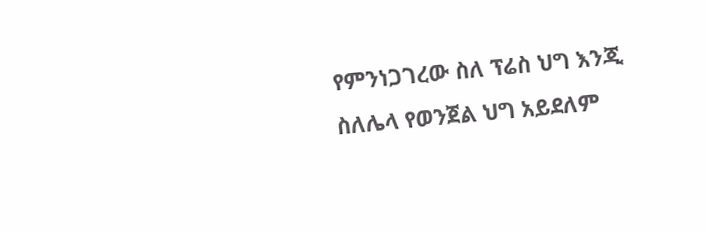የምንነጋገረው ስለ ፕሬስ ህግ እንጂ ስለሌላ የወንጀል ህግ አይደለም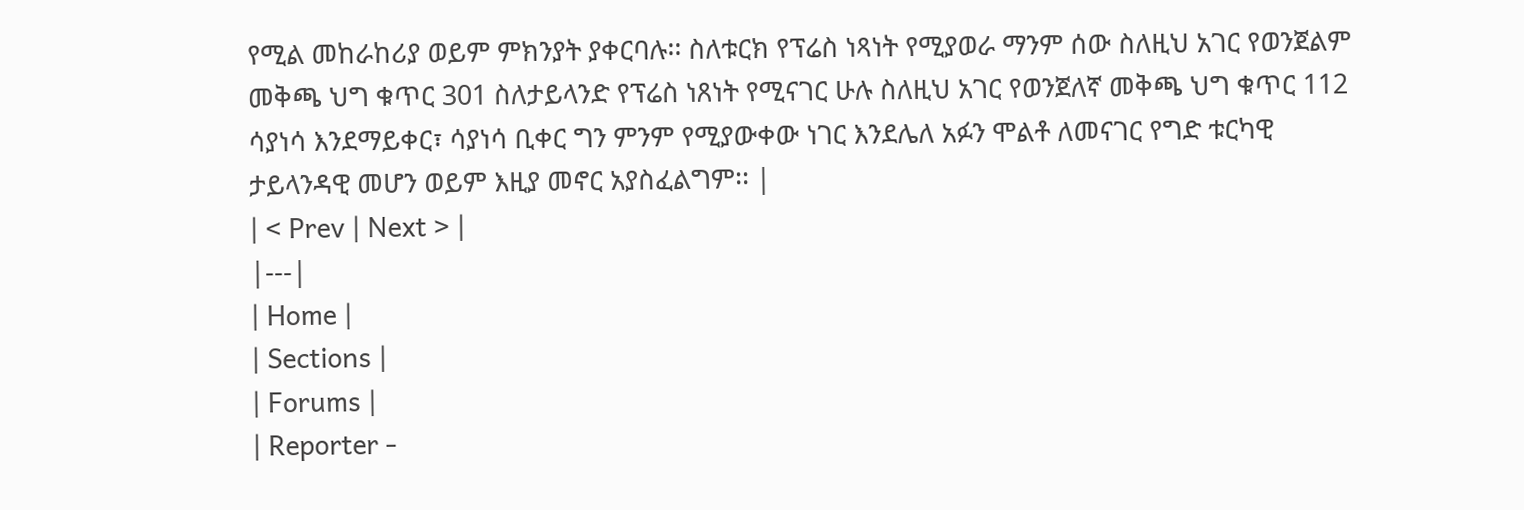የሚል መከራከሪያ ወይም ምክንያት ያቀርባሉ፡፡ ስለቱርክ የፕሬስ ነጻነት የሚያወራ ማንም ሰው ስለዚህ አገር የወንጀልም መቅጫ ህግ ቁጥር 301 ስለታይላንድ የፕሬስ ነጸነት የሚናገር ሁሉ ስለዚህ አገር የወንጀለኛ መቅጫ ህግ ቁጥር 112 ሳያነሳ እንደማይቀር፣ ሳያነሳ ቢቀር ግን ምንም የሚያውቀው ነገር እንደሌለ አፉን ሞልቶ ለመናገር የግድ ቱርካዊ ታይላንዳዊ መሆን ወይም እዚያ መኖር አያስፈልግም፡፡ |
| < Prev | Next > |
|---|
| Home |
| Sections |
| Forums |
| Reporter -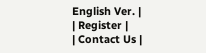English Ver. |
| Register |
| Contact Us |